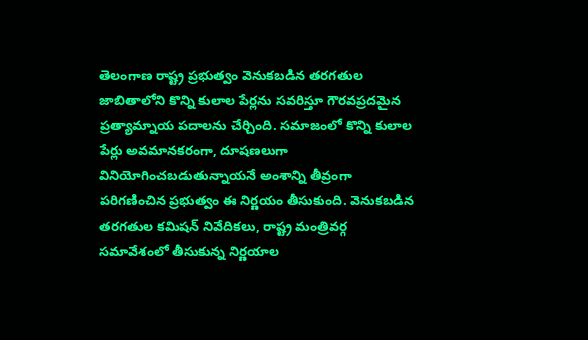తెలంగాణ రాష్ట్ర ప్రభుత్వం వెనుకబడిన తరగతుల జాబితాలోని కొన్ని కులాల పేర్లను సవరిస్తూ గౌరవప్రదమైన ప్రత్యామ్నాయ పదాలను చేర్చింది. సమాజంలో కొన్ని కులాల పేర్లు అవమానకరంగా, దూషణలుగా వినియోగించబడుతున్నాయనే అంశాన్ని తీవ్రంగా పరిగణించిన ప్రభుత్వం ఈ నిర్ణయం తీసుకుంది. వెనుకబడిన తరగతుల కమిషన్ నివేదికలు, రాష్ట్ర మంత్రివర్గ సమావేశంలో తీసుకున్న నిర్ణయాల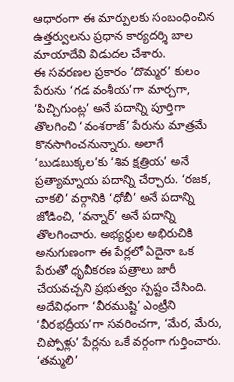ఆధారంగా ఈ మార్పులకు సంబంధించిన ఉత్తర్వులను ప్రధాన కార్యదర్శి బాల మాయాదేవి విడుదల చేశారు.
ఈ సవరణల ప్రకారం ‘దొమ్మర’ కులం పేరును ‘గడ వంశీయ’గా మార్చగా, ‘పిచ్చిగుంట్ల’ అనే పదాన్ని పూర్తిగా తొలగించి ‘వంశరాజ్’ పేరును మాత్రమే కొనసాగించనున్నారు. అలాగే ‘బుడబుక్కల’కు ‘శివ క్షత్రియ’ అనే ప్రత్యామ్నాయ పదాన్ని చేర్చారు. ‘రజక, చాకలి’ వర్గానికి ‘ధోబీ’ అనే పదాన్ని జోడించి, ‘వన్నార్’ అనే పదాన్ని తొలగించారు. అభ్యర్థుల అభిరుచికి అనుగుణంగా ఈ పేర్లలో ఏదైనా ఒక పేరుతో ధృవీకరణ పత్రాలు జారీ చేయవచ్చని ప్రభుత్వం స్పష్టం చేసింది.
అదేవిధంగా ‘వీరముష్టి’ ఎంట్రీని ‘వీరభద్రీయ’గా సవరించగా, ‘మేర, మేరు, చిప్పోళ్లు’ పేర్లను ఒకే వర్గంగా గుర్తించారు. ‘తమ్మలి’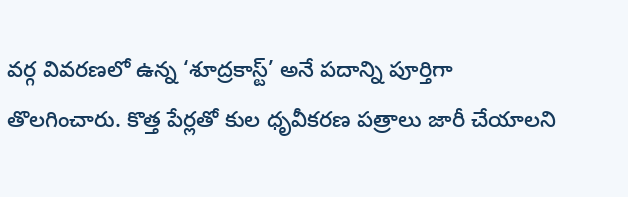వర్గ వివరణలో ఉన్న ‘శూద్రకాస్ట్’ అనే పదాన్ని పూర్తిగా తొలగించారు. కొత్త పేర్లతో కుల ధృవీకరణ పత్రాలు జారీ చేయాలని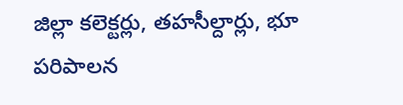జిల్లా కలెక్టర్లు, తహసీల్దార్లు, భూ పరిపాలన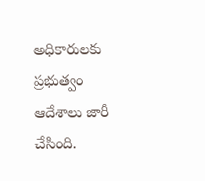అధికారులకు ప్రభుత్వం ఆదేశాలు జారీ చేసింది.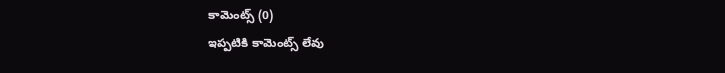కామెంట్స్ (0)
ఇప్పటికి కామెంట్స్ లేవు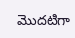మొదటిగా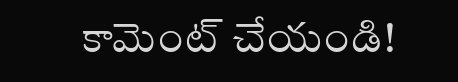కామెంట్ చేయండి!